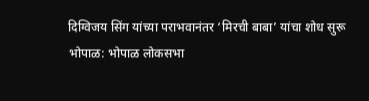दिग्विजय सिंग यांच्या पराभवानंतर ‘मिरची बाबा’ यांचा शोध सुरू
भोपाळ: भोपाळ लोकसभा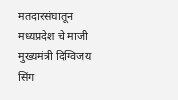मतदारसंघातून मध्यप्रदेश चे माजी मुख्यमंत्री दिग्विजय सिंग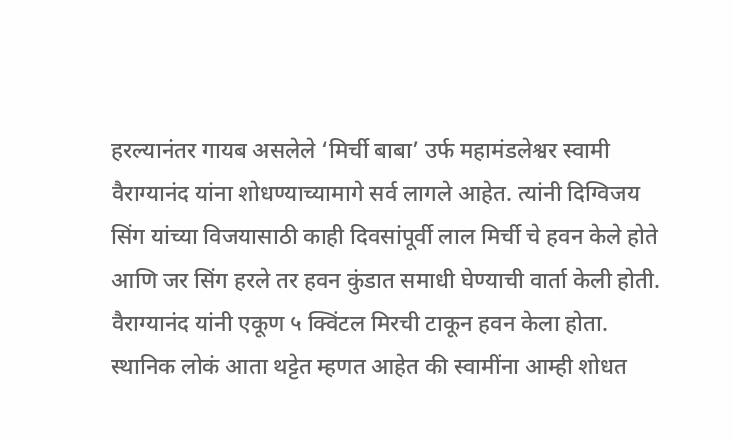हरल्यानंतर गायब असलेले ‘मिर्ची बाबा’ उर्फ महामंडलेश्वर स्वामी वैराग्यानंद यांना शोधण्याच्यामागे सर्व लागले आहेत. त्यांनी दिग्विजय सिंग यांच्या विजयासाठी काही दिवसांपूर्वी लाल मिर्ची चे हवन केले होते आणि जर सिंग हरले तर हवन कुंडात समाधी घेण्याची वार्ता केली होती.
वैराग्यानंद यांनी एकूण ५ क्विंटल मिरची टाकून हवन केला होता. स्थानिक लोकं आता थट्टेत म्हणत आहेत की स्वामींना आम्ही शोधत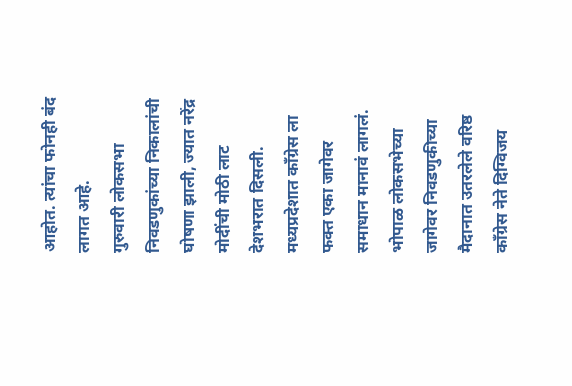आहोत. त्यांचा फोनही बंद लागत आहे.
गुरुवारी लोकसभा निवडणुकांच्या निकालांची घोषणा झाली, ज्यात नरेंद्र मोदींची मोठी लाट देशभरात दिसली. मध्यप्रदेशात काँग्रेस ला फक्त एका जागेवर समाधान मानावं लागलं. भोपाळ लोकसभेच्या जागेवर निवडणुकीच्या मैदानात उतरलेले वरिष्ठ काँग्रेस नेते दिग्विजय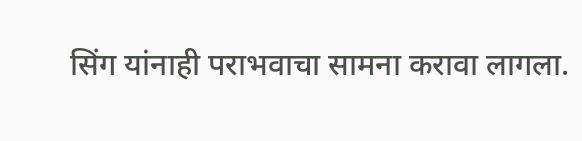सिंग यांनाही पराभवाचा सामना करावा लागला.